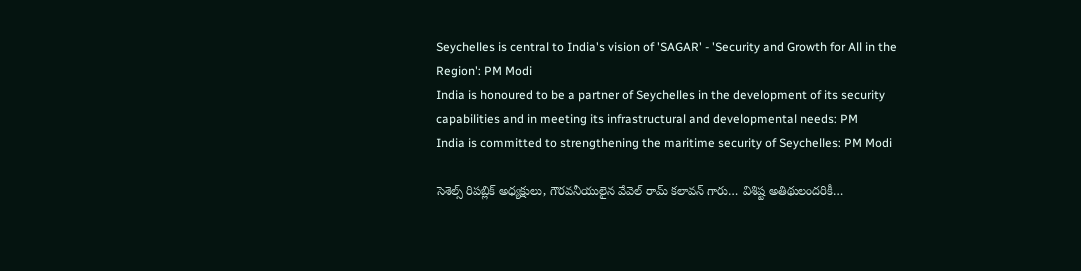Seychelles is central to India's vision of 'SAGAR' - 'Security and Growth for All in the Region': PM Modi
India is honoured to be a partner of Seychelles in the development of its security capabilities and in meeting its infrastructural and developmental needs: PM
India is committed to strengthening the maritime security of Seychelles: PM Modi

సెశెల్స్ రిపబ్లిక్ అధ్యక్షులు, గౌరవనీయులైన వేవెల్ రామ్ క‌లావ‌న్ గారు… విశిష్ట అతిథులందరికీ…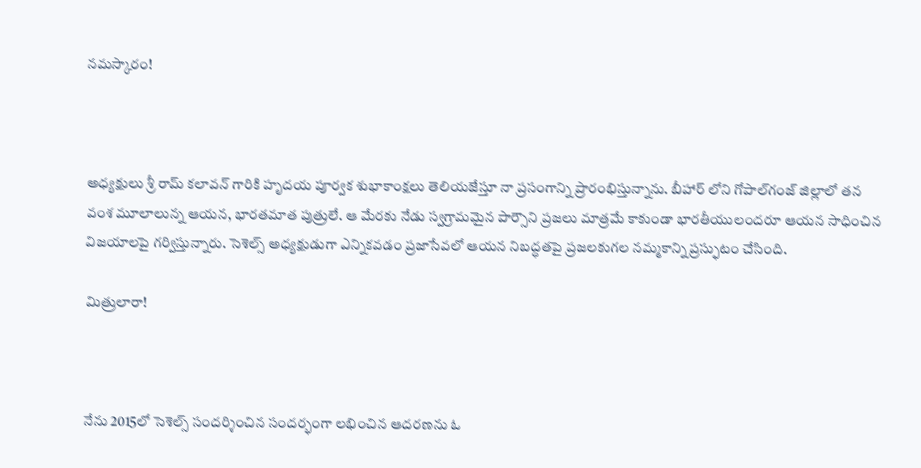నమస్కారం!



అధ్యక్షులు శ్రీ రామ్‌ కలావన్ గారికి హృదయ పూర్వక శుభాకాంక్షలు తెలియజేస్తూ నా ప్రసంగాన్ని ప్రారంభిస్తున్నాను. బీహార్‌ లోని గోపాల్‌గంజ్ జిల్లాలో తన వంశ మూలాలున్న ఆయన, భారతమాత పుత్రులే. ఆ మేరకు నేడు స్వగ్రామమైన పార్సౌని ప్రజలు మాత్రమే కాకుండా భారతీయులందరూ ఆయన సాధించిన విజయాలపై గర్విస్తున్నారు. సెశెల్స్ అధ్యక్షుడుగా ఎన్నికవడం ప్రజాసేవలో ఆయన నిబద్ధతపై ప్రజలకుగల నమ్మకాన్ని ప్రస్ఫుటం చేసింది.

మిత్రులారా!



నేను 2015లో సెశెల్స్ సందర్శించిన సందర్భంగా లభించిన ఆదరణను ఓ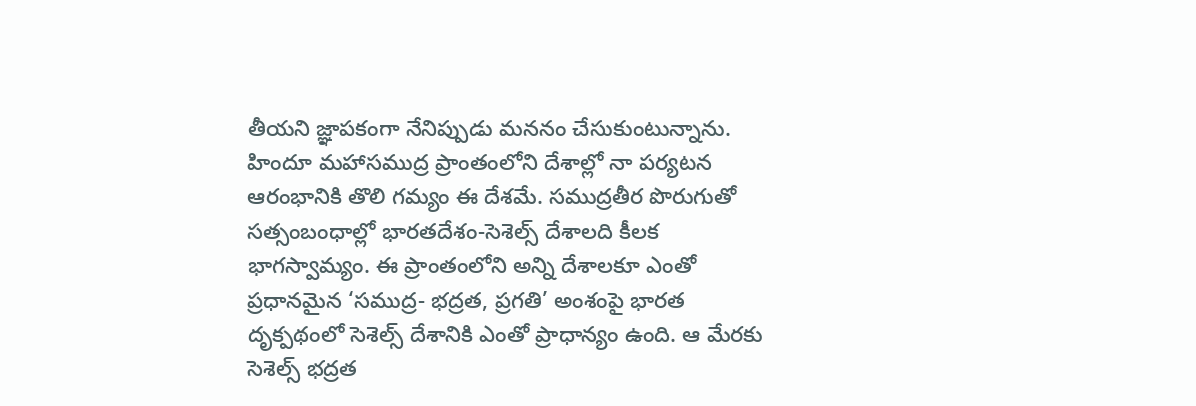తీయని జ్ఞాప‌కంగా నేనిప్పుడు మననం చేసుకుంటున్నాను. హిందూ మహాసముద్ర ప్రాంతంలోని దేశాల్లో నా పర్యటన ఆరంభానికి తొలి గమ్యం ఈ దేశమే. సముద్రతీర పొరుగుతో సత్సంబంధాల్లో భారతదేశం-సెశెల్స్ దేశాలది కీలక భాగస్వామ్యం. ఈ ప్రాంతంలోని అన్ని దేశాలకూ ఎంతో ప్రధానమైన ‘సముద్ర- భద్రత, ప్రగతి’ అంశంపై భారత దృక్పథంలో సెశెల్స్ దేశానికి ఎంతో ప్రాధాన్యం ఉంది. ఆ మేరకు సెశెల్స్ భద్రత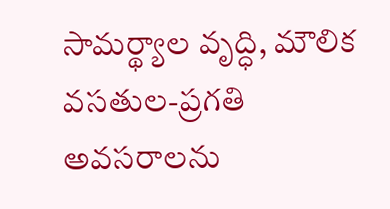సామర్థ్యాల వృద్ధి, మౌలిక వసతుల-ప్రగతి అవసరాలను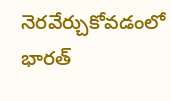నెరవేర్చుకోవడంలో భారత్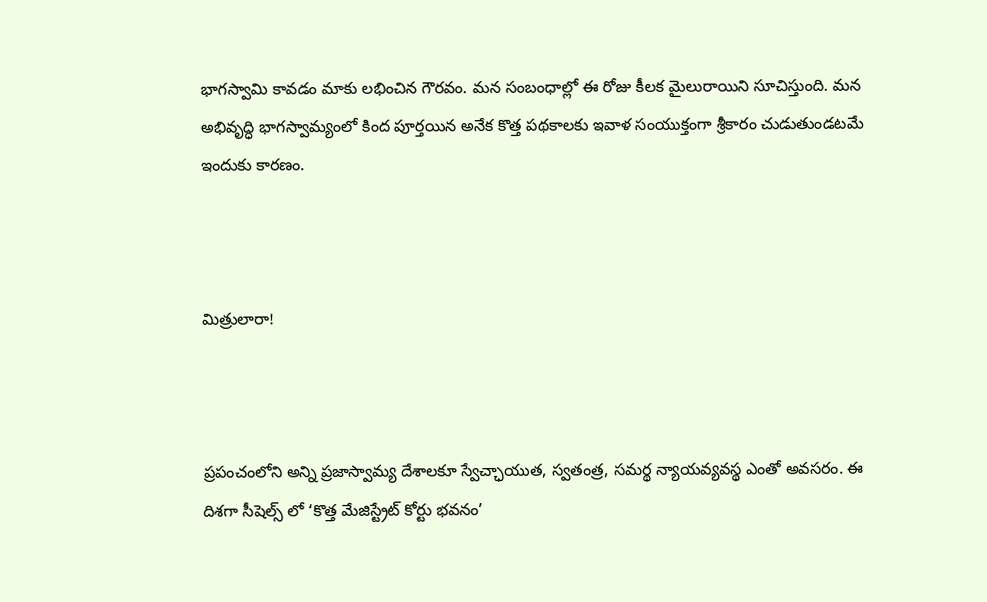భాగస్వామి కావడం మాకు లభించిన గౌరవం. మన సంబంధాల్లో ఈ రోజు కీలక మైలురాయిని సూచిస్తుంది. మన అభివృద్ధి భాగస్వామ్యంలో కింద పూర్తయిన అనేక కొత్త పథకాలకు ఇవాళ సంయుక్తంగా శ్రీకారం చుడుతుండటమే ఇందుకు కారణం.



మిత్రులారా!



ప్రపంచంలోని అన్ని ప్రజాస్వామ్య దేశాలకూ స్వేచ్ఛాయుత, స్వతంత్ర, సమర్థ న్యాయవ్యవస్థ ఎంతో అవసరం. ఈ దిశగా సీషెల్స్‌ లో ‘కొత్త మేజిస్ట్రేట్ కోర్టు భవనం’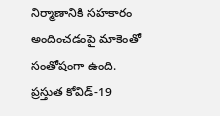నిర్మాణానికి సహకారం అందించడంపై మాకెంతో సంతోషంగా ఉంది. ప్రస్తుత కోవిడ్-19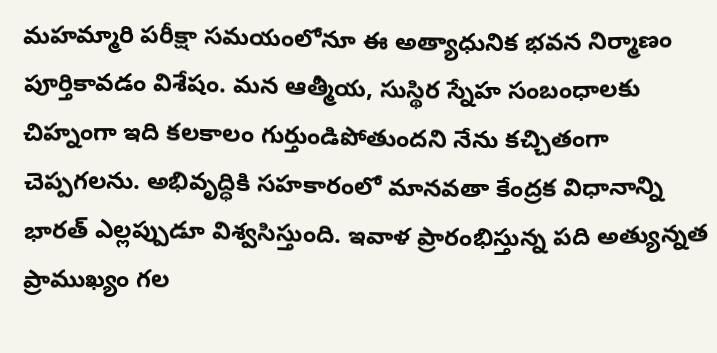మహమ్మారి పరీక్షా సమయంలోనూ ఈ అత్యాధునిక భవన నిర్మాణం పూర్తికావడం విశేషం. మన ఆత్మీయ, సుస్థిర స్నేహ సంబంధాలకు చిహ్నంగా ఇది కలకాలం గుర్తుండిపోతుందని నేను కచ్చితంగా చెప్పగలను. అభివృద్ధికి సహకారంలో మానవతా కేంద్రక విధానాన్ని భారత్ ఎల్లప్పుడూ విశ్వసిస్తుంది. ఇవాళ ప్రారంభిస్తున్న పది అత్యున్నత ప్రాముఖ్యం గల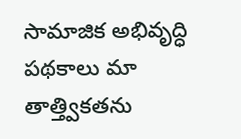సామాజిక అభివృద్ధి పథకాలు మా తాత్త్వికతను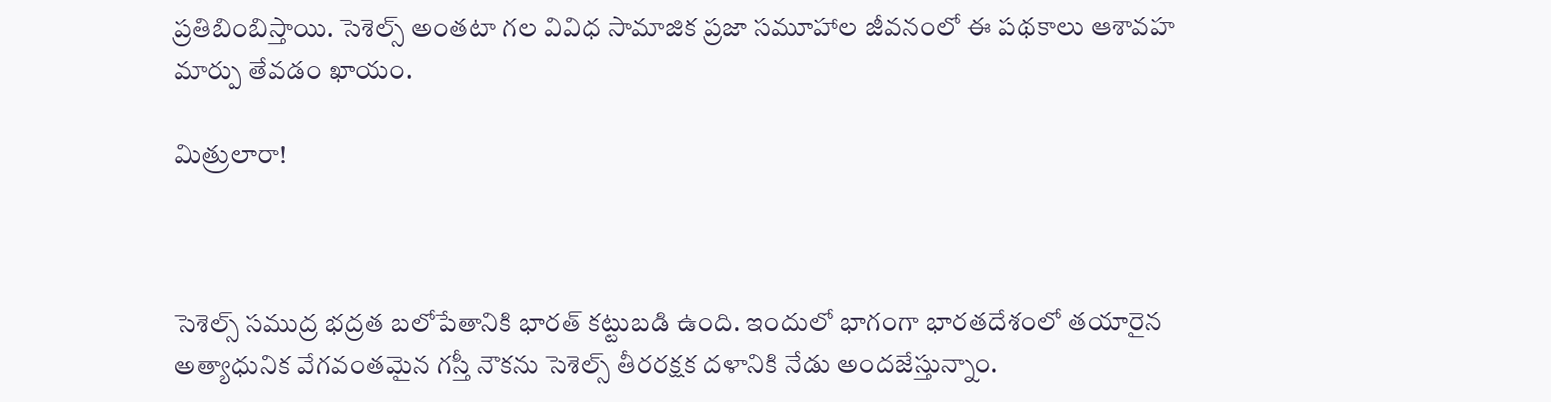ప్రతిబింబిస్తాయి. సెశెల్స్ అంతటా గల వివిధ సామాజిక ప్రజా సమూహాల జీవనంలో ఈ పథకాలు ఆశావహ మార్పు తేవడం ఖాయం.

మిత్రులారా!



సెశెల్స్ సముద్ర భద్రత బలోపేతానికి భారత్ కట్టుబడి ఉంది. ఇందులో భాగంగా భారతదేశంలో తయారైన అత్యాధునిక వేగవంతమైన గస్తీ నౌకను సెశెల్స్ తీరరక్షక దళానికి నేడు అందజేస్తున్నాం.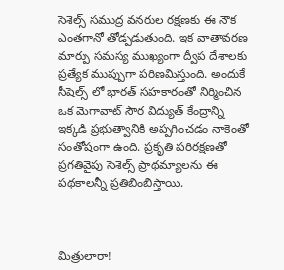సెశెల్స్ సముద్ర వనరుల రక్షణకు ఈ నౌక ఎంతగానో తోడ్పడుతుంది. ఇక వాతావరణ మార్పు సమస్య ముఖ్యంగా ద్వీప దేశాలకు ప్రత్యేక ముప్పుగా పరిణమిస్తుంది. అందుకే సీషెల్స్‌ లో భారత్ సహకారంతో నిర్మించిన ఒక మెగావాట్ సౌర విద్యుత్ కేంద్రాన్ని ఇక్కడి ప్రభుత్వానికి అప్పగించడం నాకెంతో సంతోషంగా ఉంది. ప్రకృతి పరిరక్షణతో ప్రగతివైపు సెశెల్స్ ప్రాథమ్యాలను ఈ పథకాలన్నీ ప్రతిబింబిస్తాయి.



మిత్రులారా!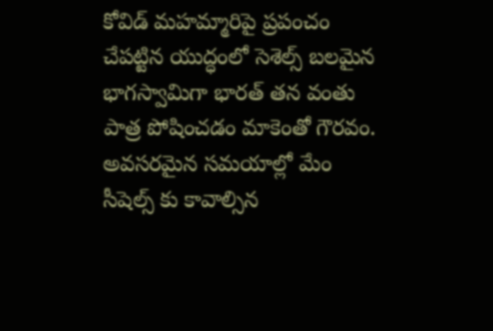కోవిడ్ మహమ్మారిపై ప్రపంచం చేపట్టిన యుద్ధంలో సెశెల్స్ బలమైన భాగస్వామిగా భారత్ తన వంతు పాత్ర పోషించడం మాకెంతో గౌరవం. అవసరమైన సమయాల్లో మేం సీషెల్స్‌ కు కావాల్సిన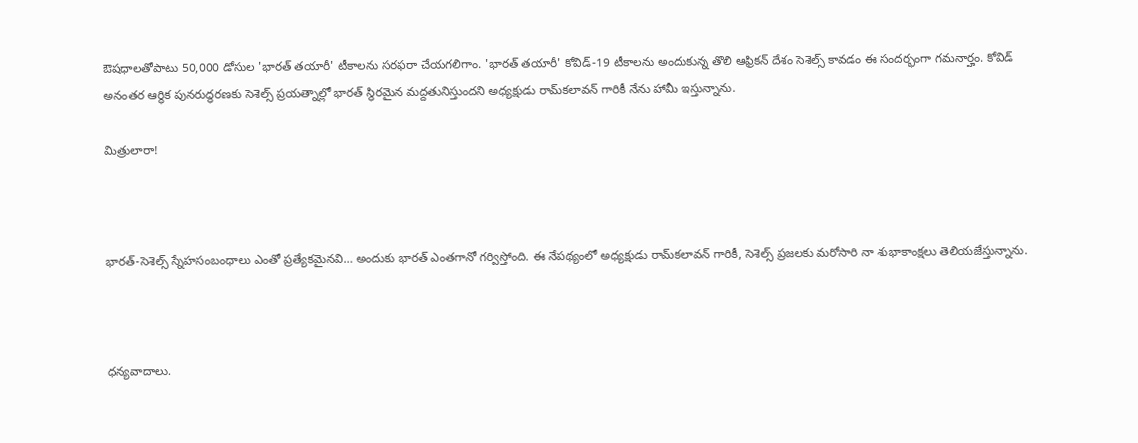ఔషధాలతోపాటు 50,000 డోసుల 'భారత్ తయారీ' టీకాలను సరఫరా చేయగలిగాం. 'భారత్ తయారీ' కోవిడ్-19 టీకాలను అందుకున్న తొలి ఆఫ్రికన్ దేశం సెశెల్స్ కావడం ఈ సందర్భంగా గమనార్హం. కోవిడ్ అనంతర ఆర్థిక పునరుద్ధరణకు సెశెల్స్ ప్రయత్నాల్లో భారత్ స్థిరమైన మద్దతునిస్తుందని అధ్యక్షుడు రామ్‌కలావన్ గారికీ నేను హామీ ఇస్తున్నాను.

మిత్రులారా!



భారత్-సెశెల్స్ స్నేహసంబంధాలు ఎంతో ప్రత్యేకమైనవి… అందుకు భారత్ ఎంతగానో గర్విస్తోంది. ఈ నేపథ్యంలో అధ్యక్షుడు రామ్‌కలావన్ గారికీ, సెశెల్స్ ప్రజలకు మరోసారి నా శుభాకాంక్షలు తెలియజేస్తున్నాను.



ధన్యవాదాలు.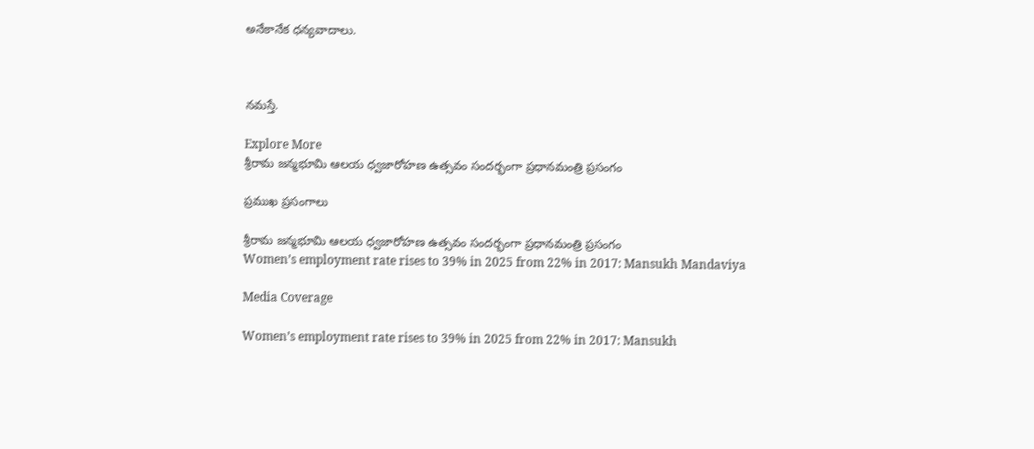అనేకానేక ధన్యవాదాలు.



నమస్తే.

Explore More
శ్రీరామ జన్మభూమి ఆలయ ధ్వజారోహణ ఉత్సవం సందర్భంగా ప్రధానమంత్రి ప్రసంగం

ప్రముఖ ప్రసంగాలు

శ్రీరామ జన్మభూమి ఆలయ ధ్వజారోహణ ఉత్సవం సందర్భంగా ప్రధానమంత్రి ప్రసంగం
Women’s employment rate rises to 39% in 2025 from 22% in 2017: Mansukh Mandaviya

Media Coverage

Women’s employment rate rises to 39% in 2025 from 22% in 2017: Mansukh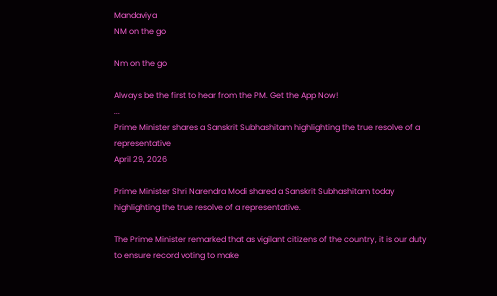Mandaviya
NM on the go

Nm on the go

Always be the first to hear from the PM. Get the App Now!
...
Prime Minister shares a Sanskrit Subhashitam highlighting the true resolve of a representative
April 29, 2026

Prime Minister Shri Narendra Modi shared a Sanskrit Subhashitam today highlighting the true resolve of a representative.

The Prime Minister remarked that as vigilant citizens of the country, it is our duty to ensure record voting to make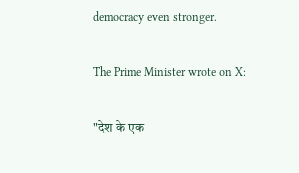democracy even stronger.

The Prime Minister wrote on X:

"देश के एक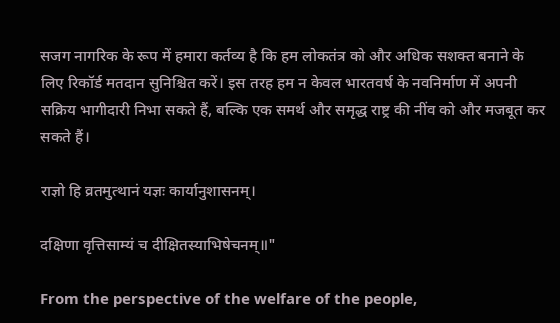सजग नागरिक के रूप में हमारा कर्तव्य है कि हम लोकतंत्र को और अधिक सशक्त बनाने के लिए रिकॉर्ड मतदान सुनिश्चित करें। इस तरह हम न केवल भारतवर्ष के नवनिर्माण में अपनी सक्रिय भागीदारी निभा सकते हैं, बल्कि एक समर्थ और समृद्ध राष्ट्र की नींव को और मजबूत कर सकते हैं।

राज्ञो हि व्रतमुत्थानं यज्ञः कार्यानुशासनम्।

दक्षिणा वृत्तिसाम्यं च दीक्षितस्याभिषेचनम्॥"

From the perspective of the welfare of the people,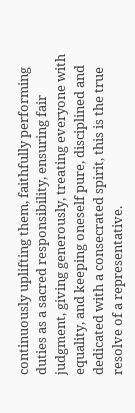continuously uplifting them, faithfully performing duties as a sacred responsibility, ensuring fair judgment, giving generously, treating everyone with equality, and keeping oneself pure, disciplined and dedicated with a consecrated spirit, this is the true resolve of a representative.